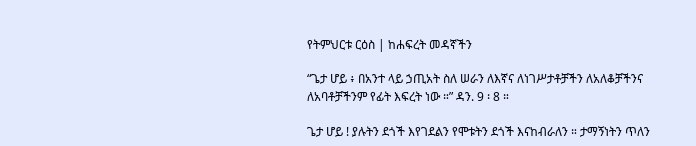የትምህርቱ ርዕስ | ከሐፍረት መዳኛችን

“ጌታ ሆይ ፥ በአንተ ላይ ኃጢአት ስለ ሠራን ለእኛና ለነገሥታቶቻችን ለአለቆቻችንና ለአባቶቻችንም የፊት እፍረት ነው ።” ዳን. 9 ፡ 8 ።

ጌታ ሆይ ! ያሉትን ደጎች እየገደልን የሞቱትን ደጎች እናከብራለን ። ታማኝነትን ጥለን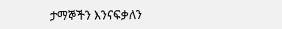ታማኞችን እንናፍቃለን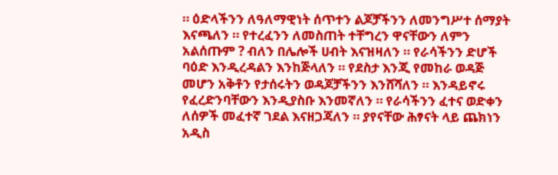። ዕድላችንን ለዓለማዊነት ሰጥተን ልጆቻችንን ለመንግሥተ ሰማያት እናጫለን ። የተረፈንን ለመስጠት ተቸግረን ዋናቸውን ለምን አልሰጡም ? ብለን በሌሎች ሀብት እናዝዛለን ። የራሳችንን ድሆች ባዕድ እንዲረዳልን እንከጅላለን ። የደስታ እንጂ የመከራ ወዳጅ መሆን አቅቶን የታሰሩትን ወዳጆቻችንን እንሸሻለን ። እንዳይኖሩ የፈረድንባቸውን እንዲያስቡ እንመኛለን ። የራሳችንን ፈተና ወድቀን ለሰዎች መፈተኛ ገደል እናዘጋጃለን ። ያየናቸው ሕፃናት ላይ ጨክነን አዲስ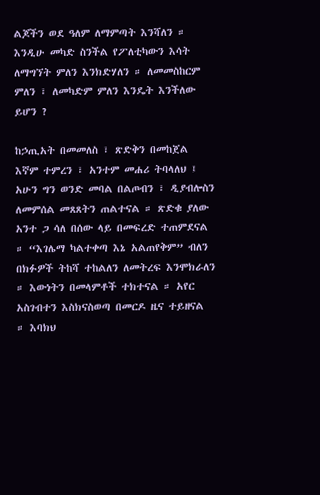ልጆችን ወደ ዓለም ለማምጣት እንሻለን ። እንዲሁ መካድ ስንችል የፖለቲካውን እሳት ለማግኘት ምለን እንክድሃለን ። ለመመስከርም ምለን ፣ ለመካድም ምለን እንዴት እንችለው ይሆን ?

ከኃጢአት በመመለስ ፣ ጽድቅን በመከጀል እኛም ተምረን ፣ አንተም መሐሪ ትባላለህ ፤ አሁን ግን ወንድ መባል በልጦብን ፣ ዲያብሎስን ለመምሰል መጸጸትን ጠልተናል ። ጽድቁ ያለው አንተ ጋ ሳለ በሰው ላይ በመፍረድ ተጠምደናል ። “እገሌማ ካልተቀጣ እኔ አልጠየቅም” ብለን በክፉዎች ትከሻ ተከልለን ለመትረፍ እንሞክራለን ። እውነትን በመላምቶች ተክተናል ። አየር አስገብተን እስክናስወጣ በመርዶ ዜና ተይዘናል ። እባክህ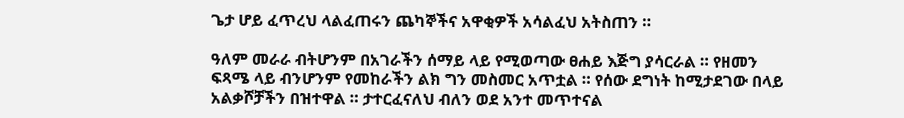ጌታ ሆይ ፈጥረህ ላልፈጠሩን ጨካኞችና አዋቂዎች አሳልፈህ አትስጠን ።

ዓለም መራራ ብትሆንም በአገራችን ሰማይ ላይ የሚወጣው ፀሐይ እጅግ ያሳርራል ። የዘመን ፍጻሜ ላይ ብንሆንም የመከራችን ልክ ግን መስመር አጥቷል ። የሰው ደግነት ከሚታደገው በላይ አልቃሾቻችን በዝተዋል ። ታተርፈናለህ ብለን ወደ አንተ መጥተናል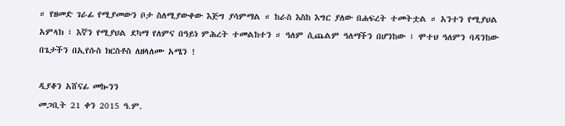። የዘመድ ገራፊ የሚያመውን ቦታ ስለሚያውቀው እጅግ ያሳምማል ። ከራስ እስከ እግር ያለው በሐፍረት ተመትቷል ። አንተን የሚያህል አምላክ ፣ እኛን የሚያህል ደካማ የለምና በዓይነ ምሕረት ተመልከተን ። ዓለም ሲጨልም ዓለማችን በሆንከው ፣ ሞተህ ዓለምን ባዳንከው በጌታችን በኢየሱስ ክርስቶስ ለዘላለሙ አሜን !

ዲያቆን አሸናፊ መኰንን
መጋቢት 21 ቀን 2015 ዓ.ም.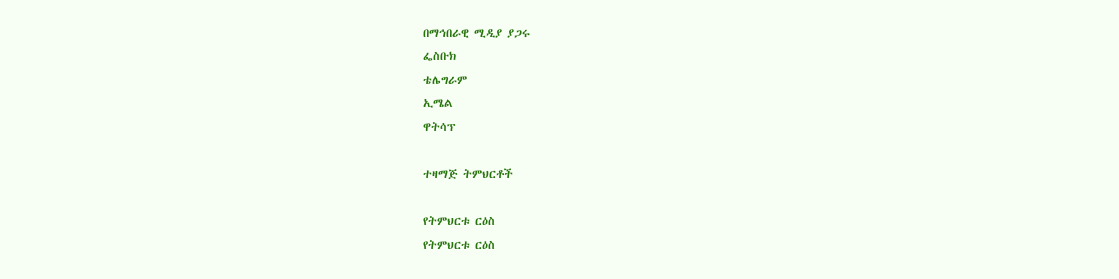በማኅበራዊ ሚዲያ ያጋሩ
ፌስቡክ
ቴሌግራም
ኢሜል
ዋትሳፕ

ተዛማጅ ትምህርቶች

የትምህርቱ ርዕስ
የትምህርቱ ርዕስ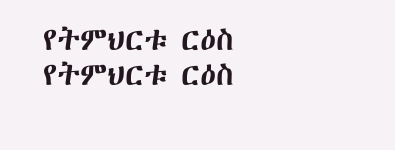የትምህርቱ ርዕስ
የትምህርቱ ርዕስ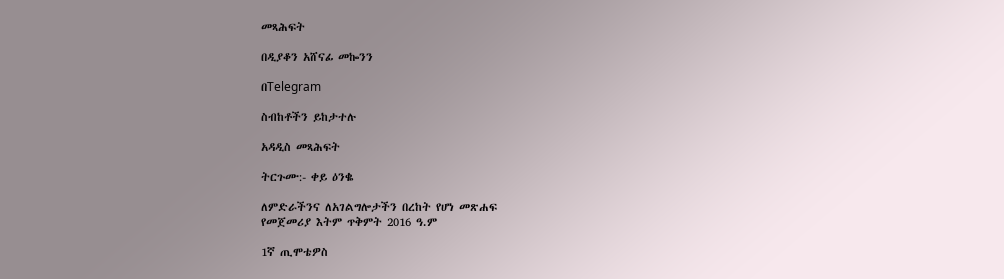መጻሕፍት

በዲያቆን አሸናፊ መኰንን

በTelegram

ስብከቶችን ይከታተሉ

አዳዲስ መጻሕፍት

ትርጉሙ:- ቀይ ዕንቈ

ለምድራችንና ለአገልግሎታችን በረከት የሆነ መጽሐፍ
የመጀመሪያ እትም ጥቅምት 2016 ዓ.ም

1ኛ ጢሞቴዎስ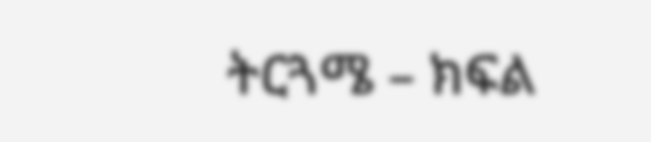ትርጓሜ – ክፍል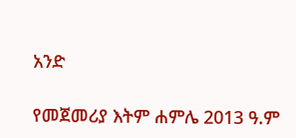አንድ

የመጀመሪያ እትም ሐምሌ 2013 ዓ.ም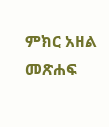ምክር አዘል መጽሐፍ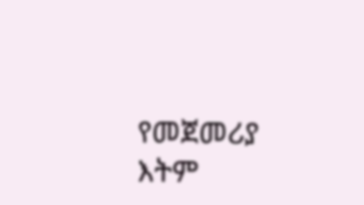የመጀመሪያ እትም